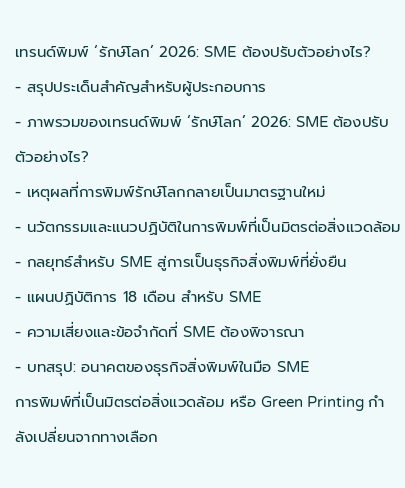เทรนด์พิมพ์ ‘รักษ์โลก’ 2026: SME ต้องปรับตัวอย่างไร?
- สรุปประเด็นสำคัญสำหรับผู้ประกอบการ
- ภาพรวมของเทรนด์พิมพ์ ‘รักษ์โลก’ 2026: SME ต้องปรับตัวอย่างไร?
- เหตุผลที่การพิมพ์รักษ์โลกกลายเป็นมาตรฐานใหม่
- นวัตกรรมและแนวปฏิบัติในการพิมพ์ที่เป็นมิตรต่อสิ่งแวดล้อม
- กลยุทธ์สำหรับ SME สู่การเป็นธุรกิจสิ่งพิมพ์ที่ยั่งยืน
- แผนปฏิบัติการ 18 เดือน สำหรับ SME
- ความเสี่ยงและข้อจำกัดที่ SME ต้องพิจารณา
- บทสรุป: อนาคตของธุรกิจสิ่งพิมพ์ในมือ SME
การพิมพ์ที่เป็นมิตรต่อสิ่งแวดล้อม หรือ Green Printing กำลังเปลี่ยนจากทางเลือก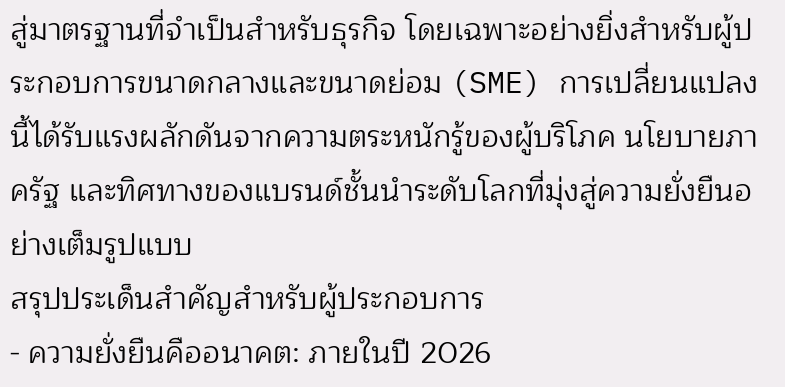สู่มาตรฐานที่จำเป็นสำหรับธุรกิจ โดยเฉพาะอย่างยิ่งสำหรับผู้ประกอบการขนาดกลางและขนาดย่อม (SME) การเปลี่ยนแปลงนี้ได้รับแรงผลักดันจากความตระหนักรู้ของผู้บริโภค นโยบายภาครัฐ และทิศทางของแบรนด์ชั้นนำระดับโลกที่มุ่งสู่ความยั่งยืนอย่างเต็มรูปแบบ
สรุปประเด็นสำคัญสำหรับผู้ประกอบการ
- ความยั่งยืนคืออนาคต: ภายในปี 2026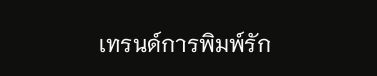เทรนด์การพิมพ์รัก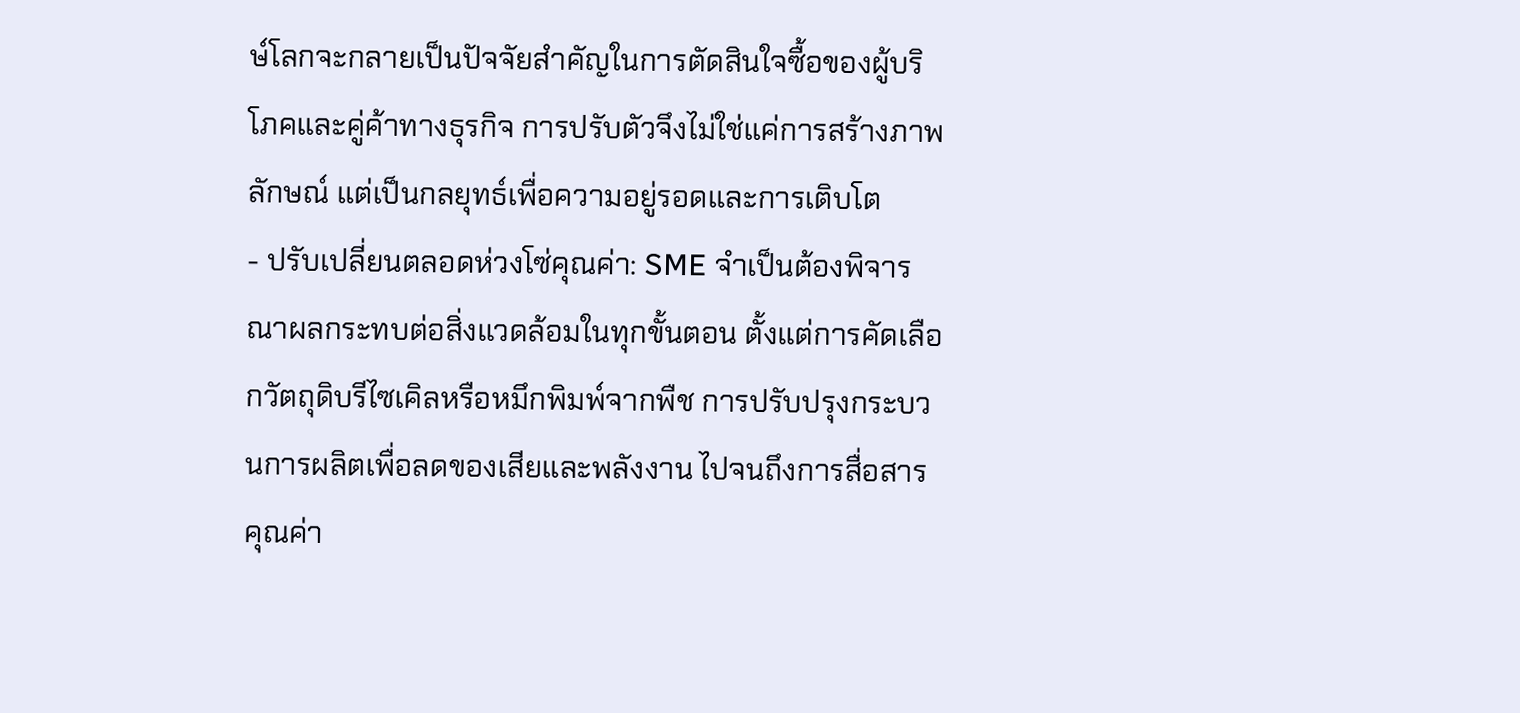ษ์โลกจะกลายเป็นปัจจัยสำคัญในการตัดสินใจซื้อของผู้บริโภคและคู่ค้าทางธุรกิจ การปรับตัวจึงไม่ใช่แค่การสร้างภาพลักษณ์ แต่เป็นกลยุทธ์เพื่อความอยู่รอดและการเติบโต
- ปรับเปลี่ยนตลอดห่วงโซ่คุณค่า: SME จำเป็นต้องพิจารณาผลกระทบต่อสิ่งแวดล้อมในทุกขั้นตอน ตั้งแต่การคัดเลือกวัตถุดิบรีไซเคิลหรือหมึกพิมพ์จากพืช การปรับปรุงกระบวนการผลิตเพื่อลดของเสียและพลังงาน ไปจนถึงการสื่อสารคุณค่า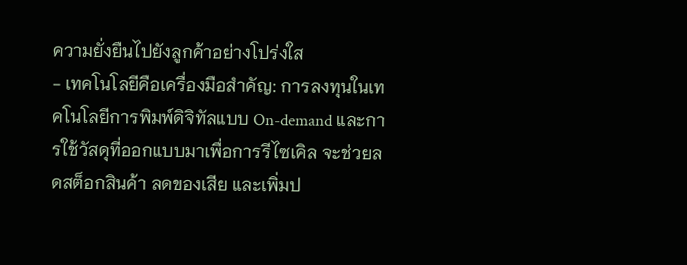ความยั่งยืนไปยังลูกค้าอย่างโปร่งใส
- เทคโนโลยีคือเครื่องมือสำคัญ: การลงทุนในเทคโนโลยีการพิมพ์ดิจิทัลแบบ On-demand และการใช้วัสดุที่ออกแบบมาเพื่อการรีไซเคิล จะช่วยลดสต็อกสินค้า ลดของเสีย และเพิ่มป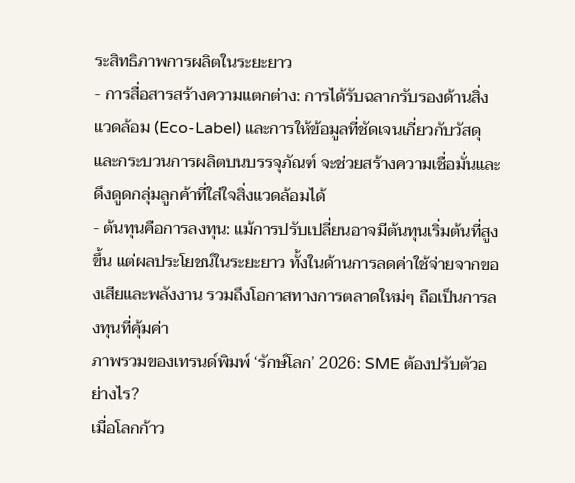ระสิทธิภาพการผลิตในระยะยาว
- การสื่อสารสร้างความแตกต่าง: การได้รับฉลากรับรองด้านสิ่งแวดล้อม (Eco-Label) และการให้ข้อมูลที่ชัดเจนเกี่ยวกับวัสดุและกระบวนการผลิตบนบรรจุภัณฑ์ จะช่วยสร้างความเชื่อมั่นและดึงดูดกลุ่มลูกค้าที่ใส่ใจสิ่งแวดล้อมได้
- ต้นทุนคือการลงทุน: แม้การปรับเปลี่ยนอาจมีต้นทุนเริ่มต้นที่สูงขึ้น แต่ผลประโยชน์ในระยะยาว ทั้งในด้านการลดค่าใช้จ่ายจากของเสียและพลังงาน รวมถึงโอกาสทางการตลาดใหม่ๆ ถือเป็นการลงทุนที่คุ้มค่า
ภาพรวมของเทรนด์พิมพ์ ‘รักษ์โลก’ 2026: SME ต้องปรับตัวอย่างไร?
เมื่อโลกก้าว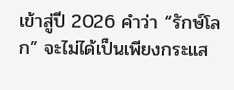เข้าสู่ปี 2026 คำว่า “รักษ์โลก” จะไม่ได้เป็นเพียงกระแส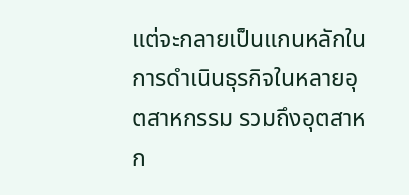แต่จะกลายเป็นแกนหลักในการดำเนินธุรกิจในหลายอุตสาหกรรม รวมถึงอุตสาหก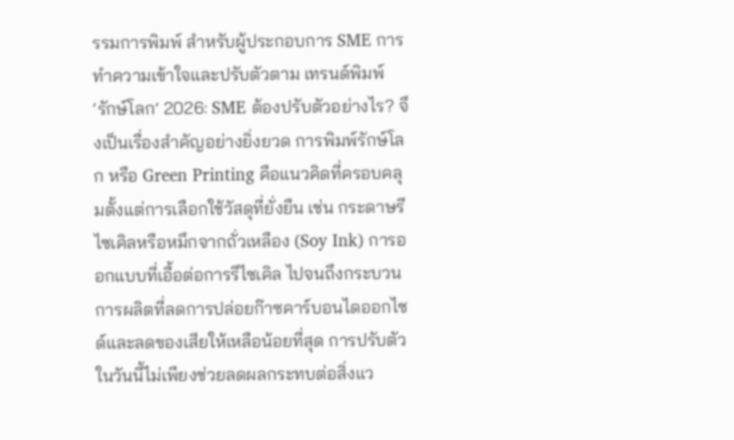รรมการพิมพ์ สำหรับผู้ประกอบการ SME การทำความเข้าใจและปรับตัวตาม เทรนด์พิมพ์ ‘รักษ์โลก’ 2026: SME ต้องปรับตัวอย่างไร? จึงเป็นเรื่องสำคัญอย่างยิ่งยวด การพิมพ์รักษ์โลก หรือ Green Printing คือแนวคิดที่ครอบคลุมตั้งแต่การเลือกใช้วัสดุที่ยั่งยืน เช่น กระดาษรีไซเคิลหรือหมึกจากถั่วเหลือง (Soy Ink) การออกแบบที่เอื้อต่อการรีไซเคิล ไปจนถึงกระบวนการผลิตที่ลดการปล่อยก๊าซคาร์บอนไดออกไซด์และลดของเสียให้เหลือน้อยที่สุด การปรับตัวในวันนี้ไม่เพียงช่วยลดผลกระทบต่อสิ่งแว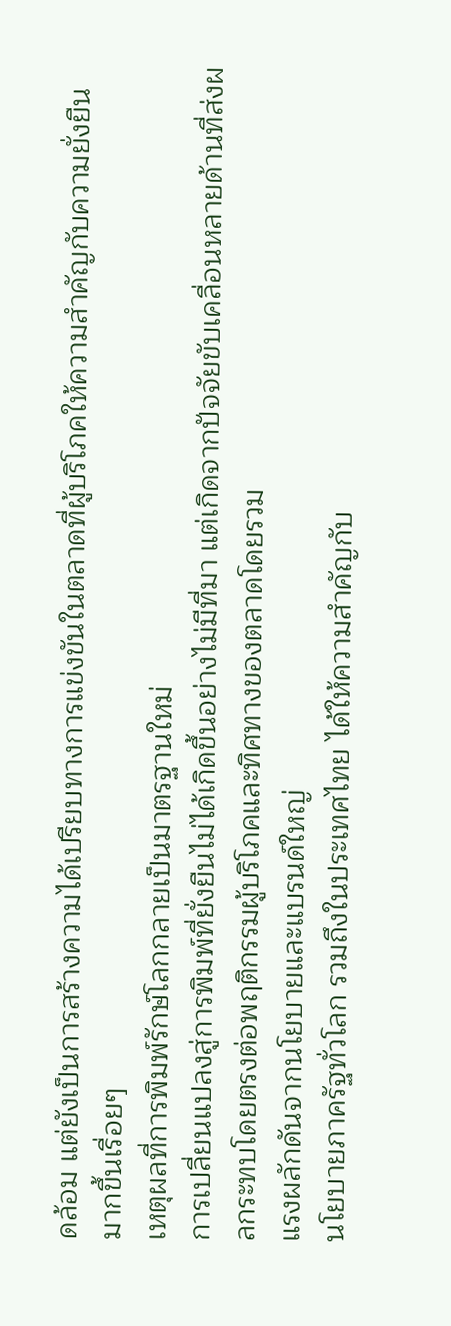ดล้อม แต่ยังเป็นการสร้างความได้เปรียบทางการแข่งขันในตลาดที่ผู้บริโภคให้ความสำคัญกับความยั่งยืนมากขึ้นเรื่อยๆ
เหตุผลที่การพิมพ์รักษ์โลกกลายเป็นมาตรฐานใหม่
การเปลี่ยนแปลงสู่การพิมพ์ที่ยั่งยืนไม่ได้เกิดขึ้นอย่างไม่มีที่มา แต่เกิดจากปัจจัยขับเคลื่อนหลายด้านที่ส่งผลกระทบโดยตรงต่อพฤติกรรมผู้บริโภคและทิศทางของตลาดโดยรวม
แรงผลักดันจากนโยบายและแบรนด์ใหญ่
นโยบายภาครัฐทั่วโลก รวมถึงในประเทศไทย ได้ให้ความสำคัญกับ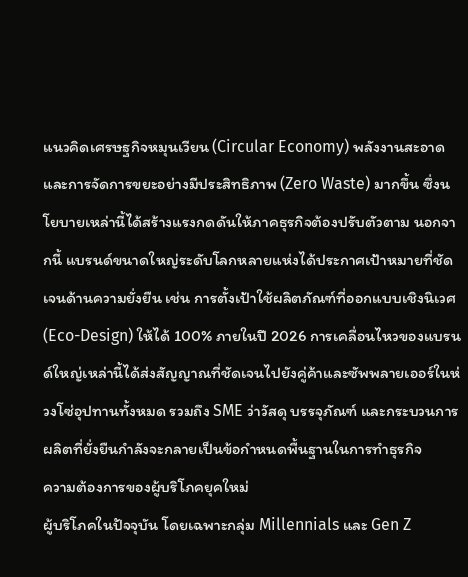แนวคิดเศรษฐกิจหมุนเวียน (Circular Economy) พลังงานสะอาด และการจัดการขยะอย่างมีประสิทธิภาพ (Zero Waste) มากขึ้น ซึ่งนโยบายเหล่านี้ได้สร้างแรงกดดันให้ภาคธุรกิจต้องปรับตัวตาม นอกจากนี้ แบรนด์ขนาดใหญ่ระดับโลกหลายแห่งได้ประกาศเป้าหมายที่ชัดเจนด้านความยั่งยืน เช่น การตั้งเป้าใช้ผลิตภัณฑ์ที่ออกแบบเชิงนิเวศ (Eco-Design) ให้ได้ 100% ภายในปี 2026 การเคลื่อนไหวของแบรนด์ใหญ่เหล่านี้ได้ส่งสัญญาณที่ชัดเจนไปยังคู่ค้าและซัพพลายเออร์ในห่วงโซ่อุปทานทั้งหมด รวมถึง SME ว่าวัสดุ บรรจุภัณฑ์ และกระบวนการผลิตที่ยั่งยืนกำลังจะกลายเป็นข้อกำหนดพื้นฐานในการทำธุรกิจ
ความต้องการของผู้บริโภคยุคใหม่
ผู้บริโภคในปัจจุบัน โดยเฉพาะกลุ่ม Millennials และ Gen Z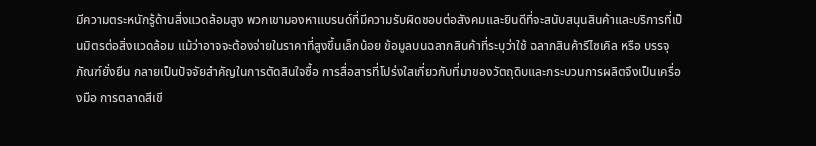มีความตระหนักรู้ด้านสิ่งแวดล้อมสูง พวกเขามองหาแบรนด์ที่มีความรับผิดชอบต่อสังคมและยินดีที่จะสนับสนุนสินค้าและบริการที่เป็นมิตรต่อสิ่งแวดล้อม แม้ว่าอาจจะต้องจ่ายในราคาที่สูงขึ้นเล็กน้อย ข้อมูลบนฉลากสินค้าที่ระบุว่าใช้ ฉลากสินค้ารีไซเคิล หรือ บรรจุภัณฑ์ยั่งยืน กลายเป็นปัจจัยสำคัญในการตัดสินใจซื้อ การสื่อสารที่โปร่งใสเกี่ยวกับที่มาของวัตถุดิบและกระบวนการผลิตจึงเป็นเครื่องมือ การตลาดสีเขี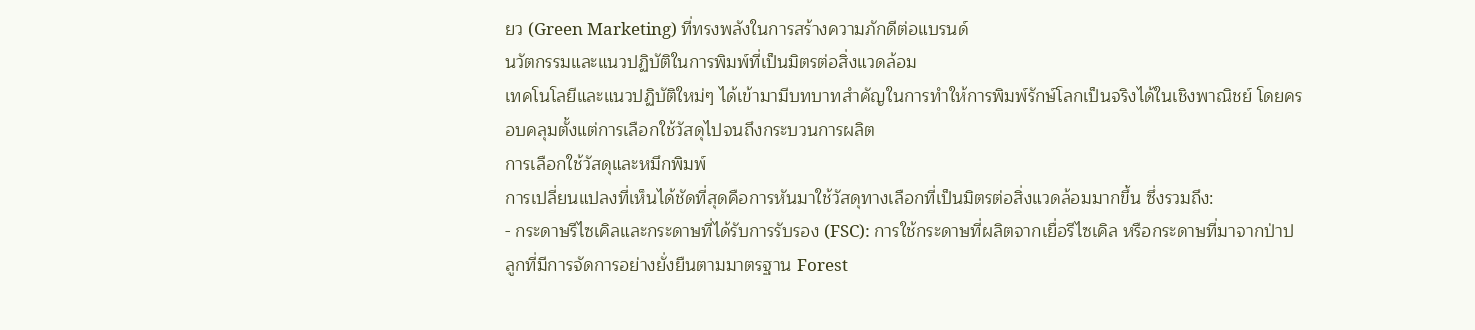ยว (Green Marketing) ที่ทรงพลังในการสร้างความภักดีต่อแบรนด์
นวัตกรรมและแนวปฏิบัติในการพิมพ์ที่เป็นมิตรต่อสิ่งแวดล้อม
เทคโนโลยีและแนวปฏิบัติใหม่ๆ ได้เข้ามามีบทบาทสำคัญในการทำให้การพิมพ์รักษ์โลกเป็นจริงได้ในเชิงพาณิชย์ โดยครอบคลุมตั้งแต่การเลือกใช้วัสดุไปจนถึงกระบวนการผลิต
การเลือกใช้วัสดุและหมึกพิมพ์
การเปลี่ยนแปลงที่เห็นได้ชัดที่สุดคือการหันมาใช้วัสดุทางเลือกที่เป็นมิตรต่อสิ่งแวดล้อมมากขึ้น ซึ่งรวมถึง:
- กระดาษรีไซเคิลและกระดาษที่ได้รับการรับรอง (FSC): การใช้กระดาษที่ผลิตจากเยื่อรีไซเคิล หรือกระดาษที่มาจากป่าปลูกที่มีการจัดการอย่างยั่งยืนตามมาตรฐาน Forest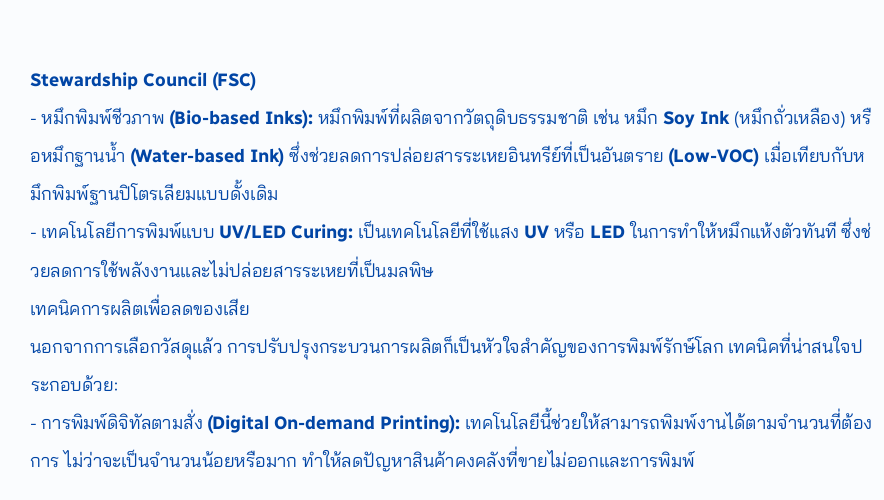Stewardship Council (FSC)
- หมึกพิมพ์ชีวภาพ (Bio-based Inks): หมึกพิมพ์ที่ผลิตจากวัตถุดิบธรรมชาติ เช่น หมึก Soy Ink (หมึกถั่วเหลือง) หรือหมึกฐานน้ำ (Water-based Ink) ซึ่งช่วยลดการปล่อยสารระเหยอินทรีย์ที่เป็นอันตราย (Low-VOC) เมื่อเทียบกับหมึกพิมพ์ฐานปิโตรเลียมแบบดั้งเดิม
- เทคโนโลยีการพิมพ์แบบ UV/LED Curing: เป็นเทคโนโลยีที่ใช้แสง UV หรือ LED ในการทำให้หมึกแห้งตัวทันที ซึ่งช่วยลดการใช้พลังงานและไม่ปล่อยสารระเหยที่เป็นมลพิษ
เทคนิคการผลิตเพื่อลดของเสีย
นอกจากการเลือกวัสดุแล้ว การปรับปรุงกระบวนการผลิตก็เป็นหัวใจสำคัญของการพิมพ์รักษ์โลก เทคนิคที่น่าสนใจประกอบด้วย:
- การพิมพ์ดิจิทัลตามสั่ง (Digital On-demand Printing): เทคโนโลยีนี้ช่วยให้สามารถพิมพ์งานได้ตามจำนวนที่ต้องการ ไม่ว่าจะเป็นจำนวนน้อยหรือมาก ทำให้ลดปัญหาสินค้าคงคลังที่ขายไม่ออกและการพิมพ์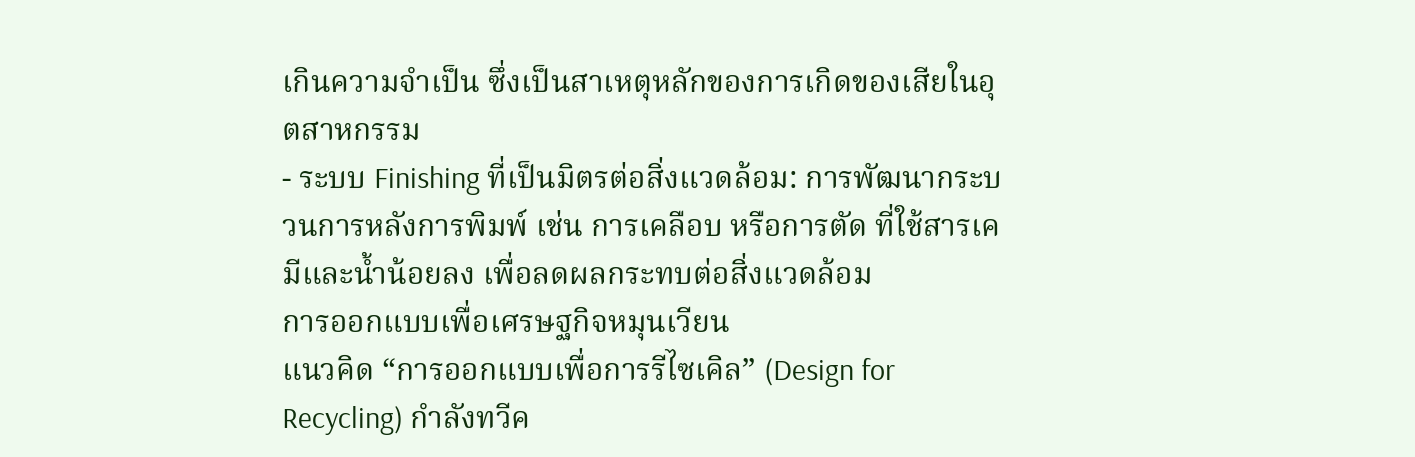เกินความจำเป็น ซึ่งเป็นสาเหตุหลักของการเกิดของเสียในอุตสาหกรรม
- ระบบ Finishing ที่เป็นมิตรต่อสิ่งแวดล้อม: การพัฒนากระบวนการหลังการพิมพ์ เช่น การเคลือบ หรือการตัด ที่ใช้สารเคมีและน้ำน้อยลง เพื่อลดผลกระทบต่อสิ่งแวดล้อม
การออกแบบเพื่อเศรษฐกิจหมุนเวียน
แนวคิด “การออกแบบเพื่อการรีไซเคิล” (Design for Recycling) กำลังทวีค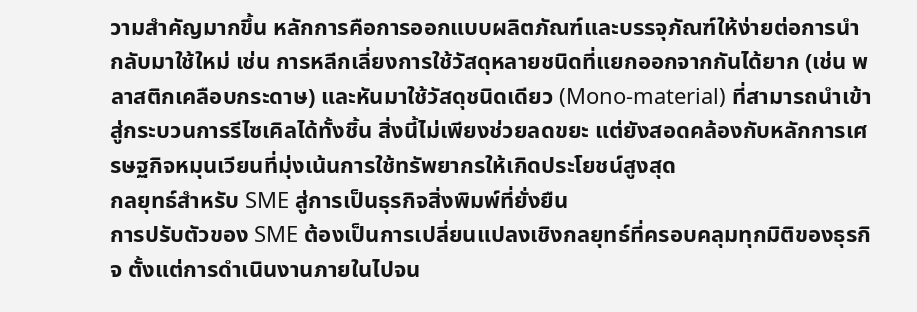วามสำคัญมากขึ้น หลักการคือการออกแบบผลิตภัณฑ์และบรรจุภัณฑ์ให้ง่ายต่อการนำกลับมาใช้ใหม่ เช่น การหลีกเลี่ยงการใช้วัสดุหลายชนิดที่แยกออกจากกันได้ยาก (เช่น พลาสติกเคลือบกระดาษ) และหันมาใช้วัสดุชนิดเดียว (Mono-material) ที่สามารถนำเข้าสู่กระบวนการรีไซเคิลได้ทั้งชิ้น สิ่งนี้ไม่เพียงช่วยลดขยะ แต่ยังสอดคล้องกับหลักการเศรษฐกิจหมุนเวียนที่มุ่งเน้นการใช้ทรัพยากรให้เกิดประโยชน์สูงสุด
กลยุทธ์สำหรับ SME สู่การเป็นธุรกิจสิ่งพิมพ์ที่ยั่งยืน
การปรับตัวของ SME ต้องเป็นการเปลี่ยนแปลงเชิงกลยุทธ์ที่ครอบคลุมทุกมิติของธุรกิจ ตั้งแต่การดำเนินงานภายในไปจน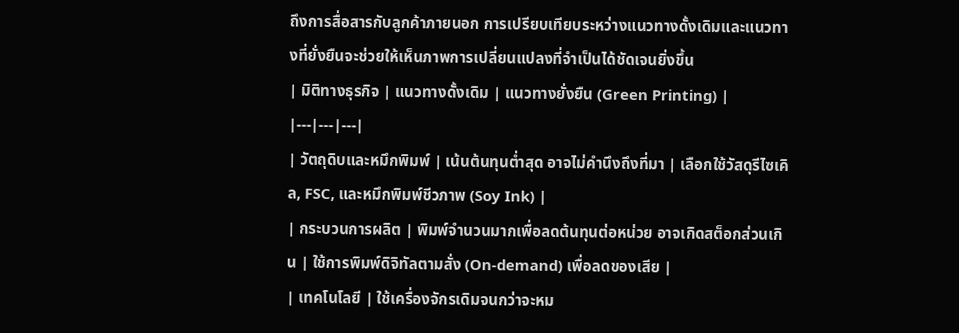ถึงการสื่อสารกับลูกค้าภายนอก การเปรียบเทียบระหว่างแนวทางดั้งเดิมและแนวทางที่ยั่งยืนจะช่วยให้เห็นภาพการเปลี่ยนแปลงที่จำเป็นได้ชัดเจนยิ่งขึ้น
| มิติทางธุรกิจ | แนวทางดั้งเดิม | แนวทางยั่งยืน (Green Printing) |
|---|---|---|
| วัตถุดิบและหมึกพิมพ์ | เน้นต้นทุนต่ำสุด อาจไม่คำนึงถึงที่มา | เลือกใช้วัสดุรีไซเคิล, FSC, และหมึกพิมพ์ชีวภาพ (Soy Ink) |
| กระบวนการผลิต | พิมพ์จำนวนมากเพื่อลดต้นทุนต่อหน่วย อาจเกิดสต็อกส่วนเกิน | ใช้การพิมพ์ดิจิทัลตามสั่ง (On-demand) เพื่อลดของเสีย |
| เทคโนโลยี | ใช้เครื่องจักรเดิมจนกว่าจะหม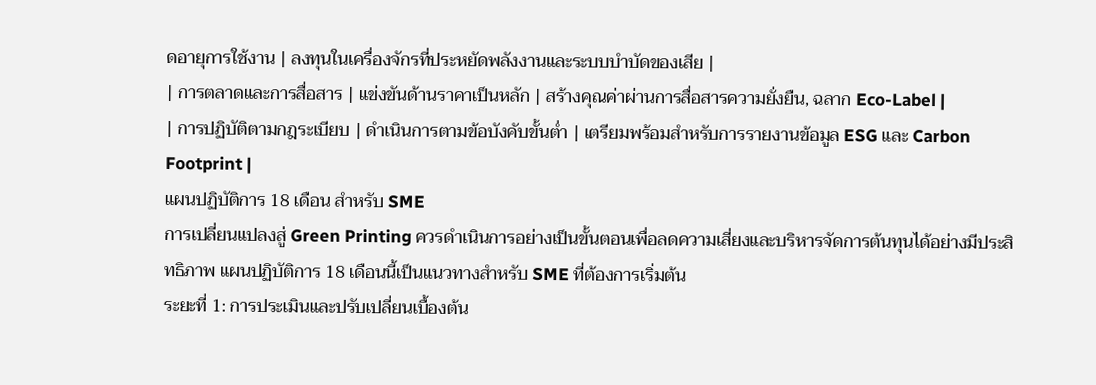ดอายุการใช้งาน | ลงทุนในเครื่องจักรที่ประหยัดพลังงานและระบบบำบัดของเสีย |
| การตลาดและการสื่อสาร | แข่งขันด้านราคาเป็นหลัก | สร้างคุณค่าผ่านการสื่อสารความยั่งยืน, ฉลาก Eco-Label |
| การปฏิบัติตามกฎระเบียบ | ดำเนินการตามข้อบังคับขั้นต่ำ | เตรียมพร้อมสำหรับการรายงานข้อมูล ESG และ Carbon Footprint |
แผนปฏิบัติการ 18 เดือน สำหรับ SME
การเปลี่ยนแปลงสู่ Green Printing ควรดำเนินการอย่างเป็นขั้นตอนเพื่อลดความเสี่ยงและบริหารจัดการต้นทุนได้อย่างมีประสิทธิภาพ แผนปฏิบัติการ 18 เดือนนี้เป็นแนวทางสำหรับ SME ที่ต้องการเริ่มต้น
ระยะที่ 1: การประเมินและปรับเปลี่ยนเบื้องต้น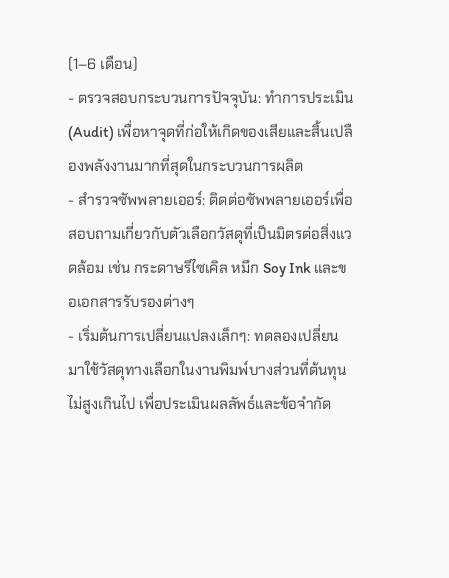(1–6 เดือน)
- ตรวจสอบกระบวนการปัจจุบัน: ทำการประเมิน (Audit) เพื่อหาจุดที่ก่อให้เกิดของเสียและสิ้นเปลืองพลังงานมากที่สุดในกระบวนการผลิต
- สำรวจซัพพลายเออร์: ติดต่อซัพพลายเออร์เพื่อสอบถามเกี่ยวกับตัวเลือกวัสดุที่เป็นมิตรต่อสิ่งแวดล้อม เช่น กระดาษรีไซเคิล หมึก Soy Ink และขอเอกสารรับรองต่างๆ
- เริ่มต้นการเปลี่ยนแปลงเล็กๆ: ทดลองเปลี่ยนมาใช้วัสดุทางเลือกในงานพิมพ์บางส่วนที่ต้นทุนไม่สูงเกินไป เพื่อประเมินผลลัพธ์และข้อจำกัด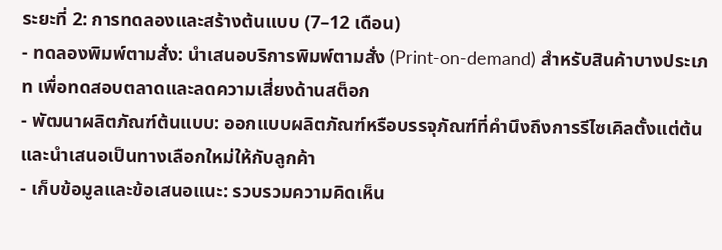ระยะที่ 2: การทดลองและสร้างต้นแบบ (7–12 เดือน)
- ทดลองพิมพ์ตามสั่ง: นำเสนอบริการพิมพ์ตามสั่ง (Print-on-demand) สำหรับสินค้าบางประเภท เพื่อทดสอบตลาดและลดความเสี่ยงด้านสต็อก
- พัฒนาผลิตภัณฑ์ต้นแบบ: ออกแบบผลิตภัณฑ์หรือบรรจุภัณฑ์ที่คำนึงถึงการรีไซเคิลตั้งแต่ต้น และนำเสนอเป็นทางเลือกใหม่ให้กับลูกค้า
- เก็บข้อมูลและข้อเสนอแนะ: รวบรวมความคิดเห็น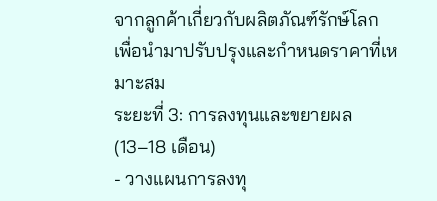จากลูกค้าเกี่ยวกับผลิตภัณฑ์รักษ์โลก เพื่อนำมาปรับปรุงและกำหนดราคาที่เหมาะสม
ระยะที่ 3: การลงทุนและขยายผล (13–18 เดือน)
- วางแผนการลงทุ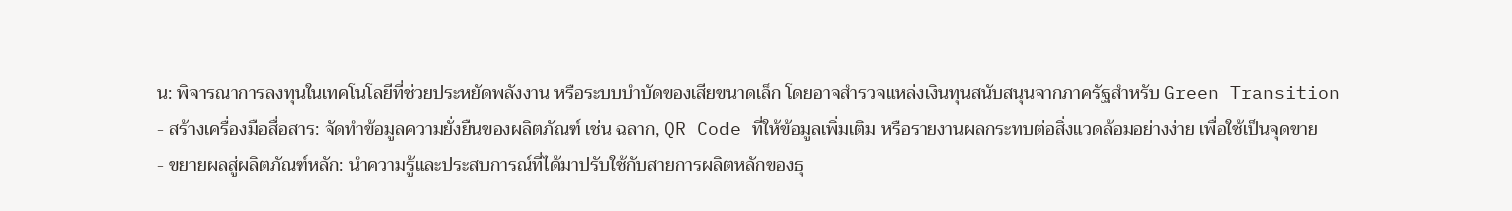น: พิจารณาการลงทุนในเทคโนโลยีที่ช่วยประหยัดพลังงาน หรือระบบบำบัดของเสียขนาดเล็ก โดยอาจสำรวจแหล่งเงินทุนสนับสนุนจากภาครัฐสำหรับ Green Transition
- สร้างเครื่องมือสื่อสาร: จัดทำข้อมูลความยั่งยืนของผลิตภัณฑ์ เช่น ฉลาก, QR Code ที่ให้ข้อมูลเพิ่มเติม หรือรายงานผลกระทบต่อสิ่งแวดล้อมอย่างง่าย เพื่อใช้เป็นจุดขาย
- ขยายผลสู่ผลิตภัณฑ์หลัก: นำความรู้และประสบการณ์ที่ได้มาปรับใช้กับสายการผลิตหลักของธุ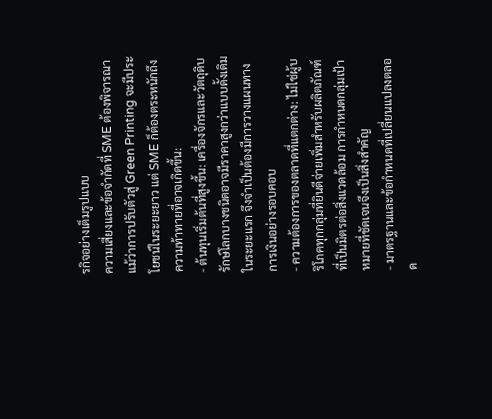รกิจอย่างเต็มรูปแบบ
ความเสี่ยงและข้อจำกัดที่ SME ต้องพิจารณา
แม้ว่าการปรับตัวสู่ Green Printing จะมีประโยชน์ในระยะยาว แต่ SME ก็ต้องตระหนักถึงความท้าทายที่อาจเกิดขึ้น:
- ต้นทุนเริ่มต้นที่สูงขึ้น: เครื่องจักรและวัตถุดิบรักษ์โลกบางชนิดอาจมีราคาสูงกว่าแบบดั้งเดิมในระยะแรก จึงจำเป็นต้องมีการวางแผนทางการเงินอย่างรอบคอบ
- ความต้องการของตลาดที่แตกต่าง: ไม่ใช่ผู้บริโภคทุกกลุ่มที่ยินดีจ่ายเพิ่มสำหรับผลิตภัณฑ์ที่เป็นมิตรต่อสิ่งแวดล้อม การกำหนดกลุ่มเป้าหมายที่ชัดเจนจึงเป็นสิ่งสำคัญ
- มาตรฐานและข้อกำหนดที่เปลี่ยนแปลงตลอด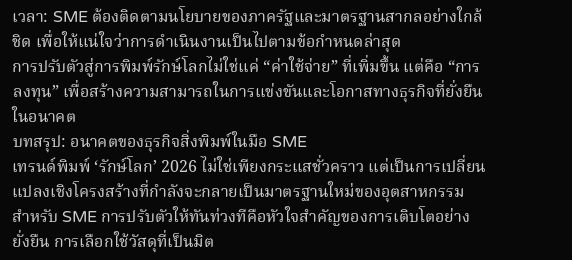เวลา: SME ต้องติดตามนโยบายของภาครัฐและมาตรฐานสากลอย่างใกล้ชิด เพื่อให้แน่ใจว่าการดำเนินงานเป็นไปตามข้อกำหนดล่าสุด
การปรับตัวสู่การพิมพ์รักษ์โลกไม่ใช่แค่ “ค่าใช้จ่าย” ที่เพิ่มขึ้น แต่คือ “การลงทุน” เพื่อสร้างความสามารถในการแข่งขันและโอกาสทางธุรกิจที่ยั่งยืนในอนาคต
บทสรุป: อนาคตของธุรกิจสิ่งพิมพ์ในมือ SME
เทรนด์พิมพ์ ‘รักษ์โลก’ 2026 ไม่ใช่เพียงกระแสชั่วคราว แต่เป็นการเปลี่ยนแปลงเชิงโครงสร้างที่กำลังจะกลายเป็นมาตรฐานใหม่ของอุตสาหกรรม สำหรับ SME การปรับตัวให้ทันท่วงทีคือหัวใจสำคัญของการเติบโตอย่างยั่งยืน การเลือกใช้วัสดุที่เป็นมิต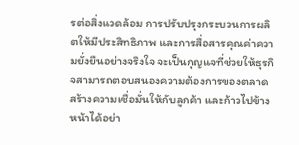รต่อสิ่งแวดล้อม การปรับปรุงกระบวนการผลิตให้มีประสิทธิภาพ และการสื่อสารคุณค่าความยั่งยืนอย่างจริงใจ จะเป็นกุญแจที่ช่วยให้ธุรกิจสามารถตอบสนองความต้องการของตลาด สร้างความเชื่อมั่นให้กับลูกค้า และก้าวไปข้างหน้าได้อย่า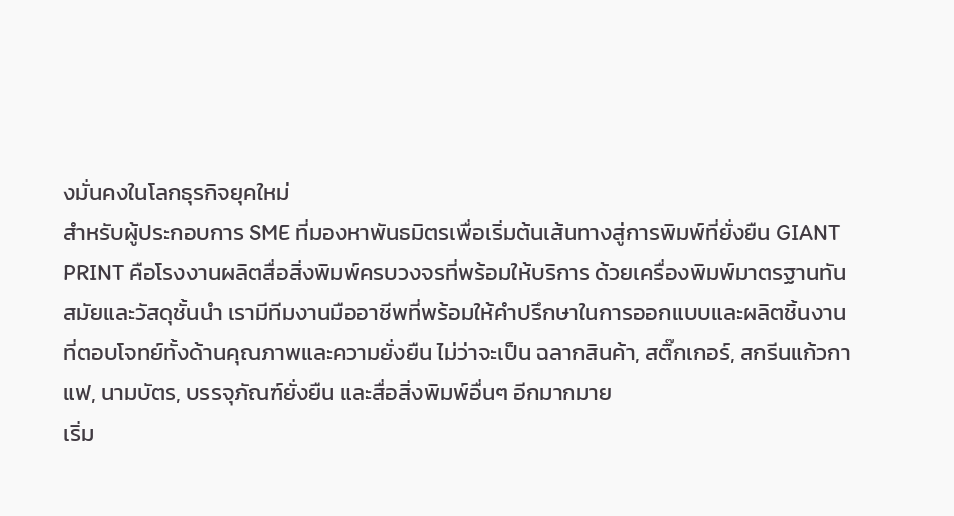งมั่นคงในโลกธุรกิจยุคใหม่
สำหรับผู้ประกอบการ SME ที่มองหาพันธมิตรเพื่อเริ่มต้นเส้นทางสู่การพิมพ์ที่ยั่งยืน GIANT PRINT คือโรงงานผลิตสื่อสิ่งพิมพ์ครบวงจรที่พร้อมให้บริการ ด้วยเครื่องพิมพ์มาตรฐานทันสมัยและวัสดุชั้นนำ เรามีทีมงานมืออาชีพที่พร้อมให้คำปรึกษาในการออกแบบและผลิตชิ้นงานที่ตอบโจทย์ทั้งด้านคุณภาพและความยั่งยืน ไม่ว่าจะเป็น ฉลากสินค้า, สติ๊กเกอร์, สกรีนแก้วกาแฟ, นามบัตร, บรรจุภัณฑ์ยั่งยืน และสื่อสิ่งพิมพ์อื่นๆ อีกมากมาย
เริ่ม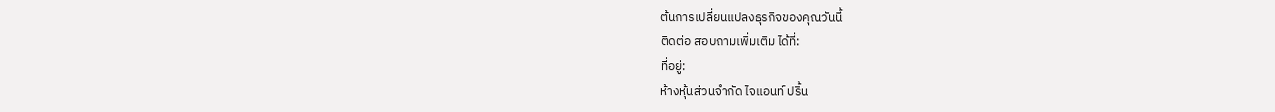ต้นการเปลี่ยนแปลงธุรกิจของคุณวันนี้
ติดต่อ สอบถามเพิ่มเติม ได้ที่:
ที่อยู่:
ห้างหุ้นส่วนจำกัด ไจแอนท์ ปริ้น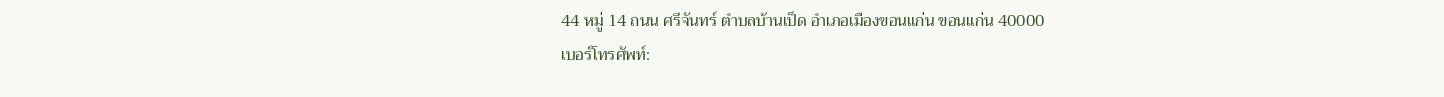44 หมู่ 14 ถนน ศรีจันทร์ ตำบลบ้านเป็ด อำเภอเมืองขอนแก่น ขอนแก่น 40000
เบอร์โทรศัพท์: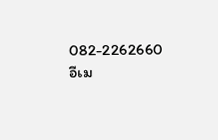082-2262660
อีเม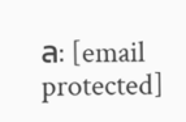ล: [email protected]